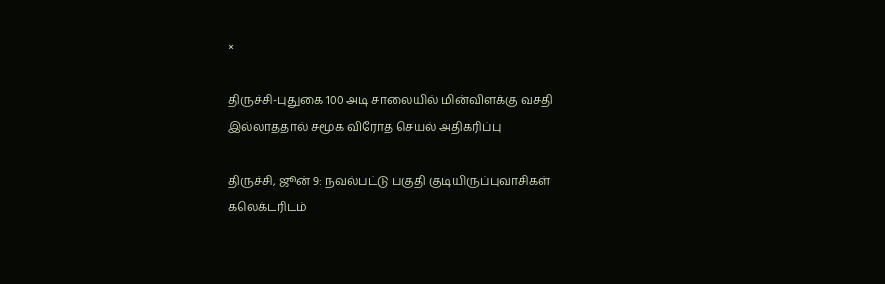×

திருச்சி-புதுகை 100 அடி சாலையில் மின்விளக்கு வசதி இல்லாததால் சமூக விரோத செயல் அதிகரிப்பு

திருச்சி, ஜூன் 9: நவல்பட்டு பகுதி குடியிருப்புவாசிகள் கலெக்டரிடம்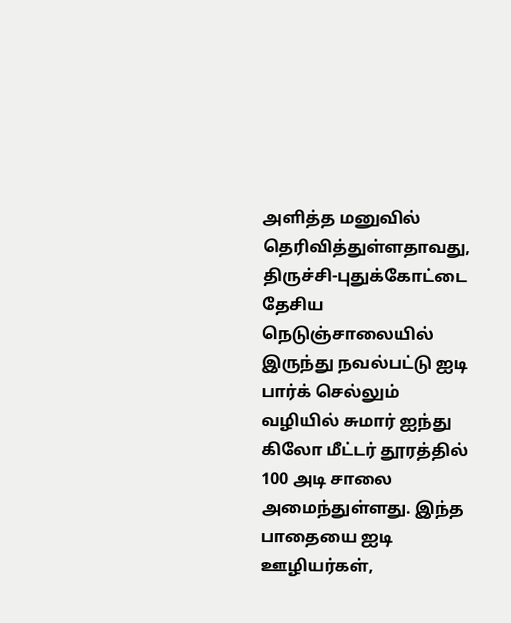அளித்த மனுவில் தெரிவித்துள்ளதாவது, திருச்சி-புதுக்கோட்டை தேசிய நெடுஞ்சாலையில் இருந்து நவல்பட்டு ஐடி பார்க் செல்லும் வழியில் சுமார் ஐந்து கிலோ மீட்டர் தூரத்தில் 100 அடி சாலை அமைந்துள்ளது. இந்த பாதையை ஐடி ஊழியர்கள்,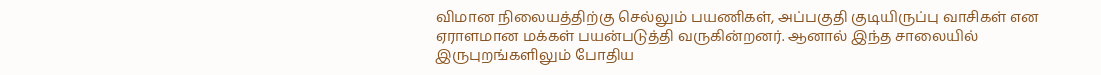விமான நிலையத்திற்கு செல்லும் பயணிகள், அப்பகுதி குடியிருப்பு வாசிகள் என ஏராளமான மக்கள் பயன்படுத்தி வருகின்றனர். ஆனால் இந்த சாலையில் இருபுறங்களிலும் போதிய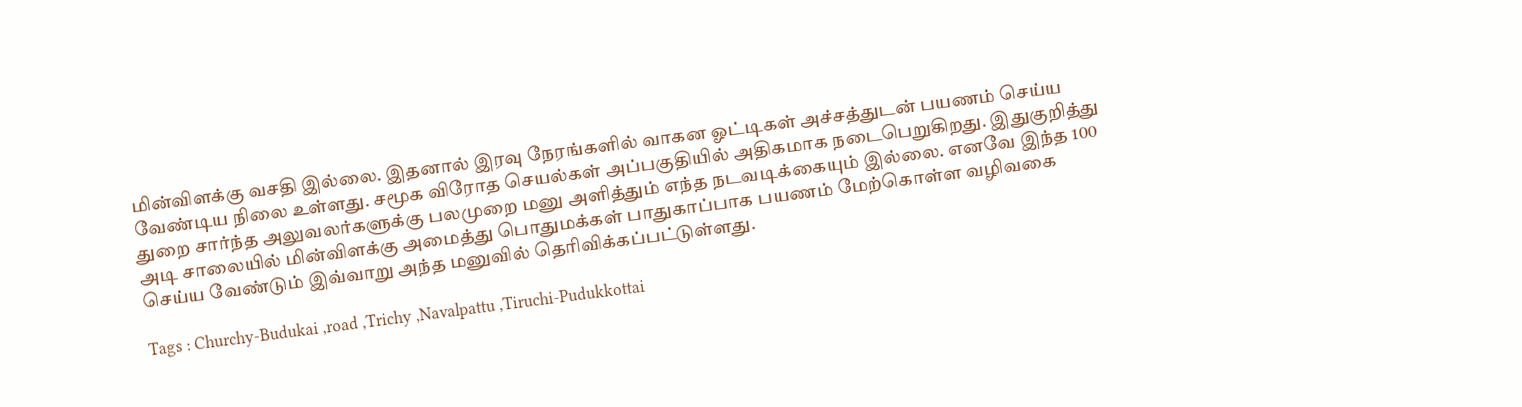மின்விளக்கு வசதி இல்லை. இதனால் இரவு நேரங்களில் வாகன ஓட்டிகள் அச்சத்துடன் பயணம் செய்ய வேண்டிய நிலை உள்ளது. சமூக விரோத செயல்கள் அப்பகுதியில் அதிகமாக நடைபெறுகிறது. இதுகுறித்து துறை சார்ந்த அலுவலர்களுக்கு பலமுறை மனு அளித்தும் எந்த நடவடிக்கையும் இல்லை. எனவே இந்த 100 அடி சாலையில் மின்விளக்கு அமைத்து பொதுமக்கள் பாதுகாப்பாக பயணம் மேற்கொள்ள வழிவகை செய்ய வேண்டும் இவ்வாறு அந்த மனுவில் தெரிவிக்கப்பட்டுள்ளது.

Tags : Churchy-Budukai ,road ,Trichy ,Navalpattu ,Tiruchi-Pudukkottai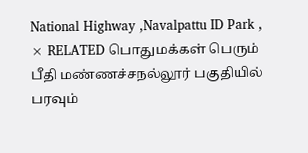National Highway ,Navalpattu ID Park ,
× RELATED பொதுமக்கள் பெரும் பீதி மண்ணச்சநல்லூர் பகுதியில் பரவும்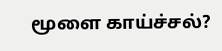மூளை காய்ச்சல்?